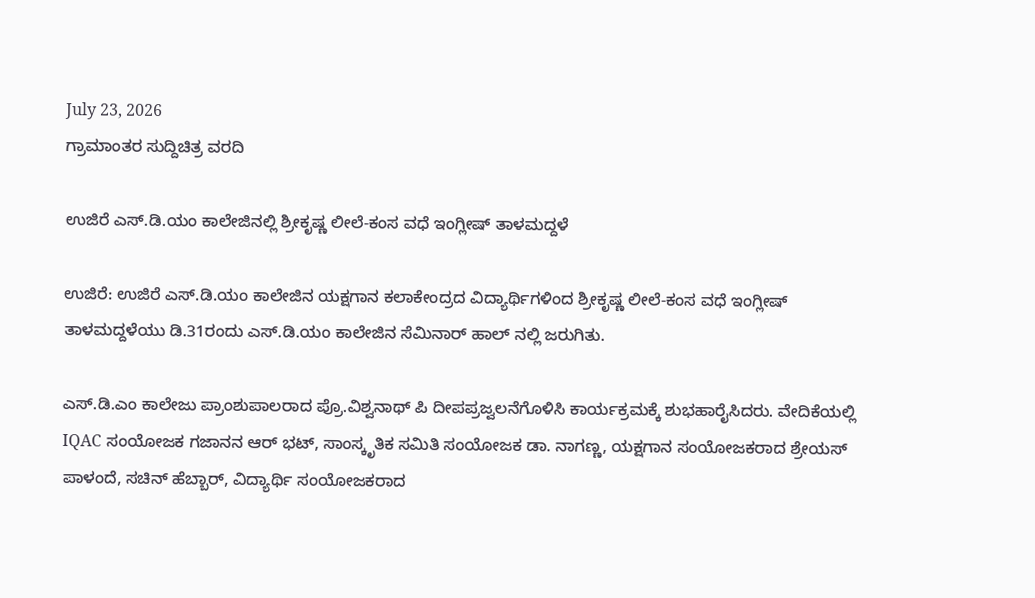July 23, 2026
ಗ್ರಾಮಾಂತರ ಸುದ್ದಿಚಿತ್ರ ವರದಿ

ಉಜಿರೆ ಎಸ್.ಡಿ.ಯಂ ಕಾಲೇಜಿನಲ್ಲಿ ಶ್ರೀಕೃಷ್ಣ ಲೀಲೆ-ಕಂಸ ವಧೆ ಇಂಗ್ಲೀಷ್ ತಾಳಮದ್ದಳೆ

ಉಜಿರೆ: ಉಜಿರೆ ಎಸ್.ಡಿ.ಯಂ ಕಾಲೇಜಿನ ಯಕ್ಷಗಾನ ಕಲಾಕೇಂದ್ರದ ವಿದ್ಯಾರ್ಥಿಗಳಿಂದ ಶ್ರೀಕೃಷ್ಣ ಲೀಲೆ-ಕಂಸ ವಧೆ ಇಂಗ್ಲೀಷ್ ತಾಳಮದ್ದಳೆಯು ಡಿ.31ರಂದು ಎಸ್.ಡಿ.ಯಂ ಕಾಲೇಜಿನ ಸೆಮಿನಾರ್ ಹಾಲ್ ನಲ್ಲಿ ಜರುಗಿತು.

ಎಸ್.ಡಿ.ಎಂ ಕಾಲೇಜು ಪ್ರಾಂಶುಪಾಲರಾದ ಪ್ರೊ.ವಿಶ್ವನಾಥ್ ಪಿ ದೀಪಪ್ರಜ್ವಲನೆಗೊಳಿಸಿ ಕಾರ್ಯಕ್ರಮಕ್ಕೆ ಶುಭಹಾರೈಸಿದರು. ವೇದಿಕೆಯಲ್ಲಿ IQAC ಸಂಯೋಜಕ ಗಜಾನನ ಆರ್ ಭಟ್, ಸಾಂಸ್ಕೃತಿಕ ಸಮಿತಿ ಸಂಯೋಜಕ ಡಾ. ನಾಗಣ್ಣ, ಯಕ್ಷಗಾನ ಸಂಯೋಜಕರಾದ ಶ್ರೇಯಸ್ ಪಾಳಂದೆ, ಸಚಿನ್ ಹೆಬ್ಬಾರ್, ವಿದ್ಯಾರ್ಥಿ ಸಂಯೋಜಕರಾದ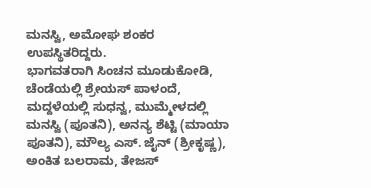ಮನಸ್ವಿ, ಅಮೋಘ ಶಂಕರ ಉಪಸ್ಥಿತರಿದ್ದರು.
ಭಾಗವತರಾಗಿ ಸಿಂಚನ ಮೂಡುಕೋಡಿ, ಚೆಂಡೆಯಲ್ಲಿ ಶ್ರೇಯಸ್ ಪಾಳಂದೆ, ಮದ್ದಳೆಯಲ್ಲಿ ಸುಧನ್ವ, ಮುಮ್ಮೇಳದಲ್ಲಿ ಮನಸ್ವಿ (ಪೂತನಿ), ಅನನ್ಯ ಶೆಟ್ಟಿ (ಮಾಯಾ ಪೂತನಿ), ಮೌಲ್ಯ ಎಸ್. ಜೈನ್ (ಶ್ರೀಕೃಷ್ಣ), ಅಂಕಿತ ಬಲರಾಮ, ತೇಜಸ್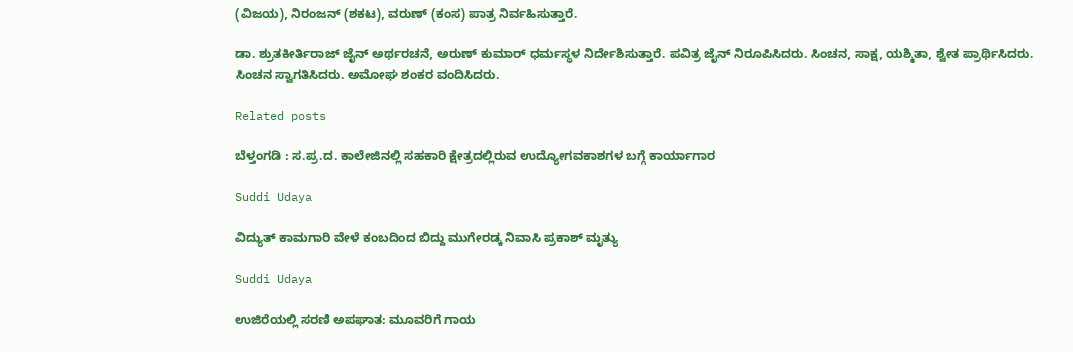(ವಿಜಯ), ನಿರಂಜನ್ (ಶಕಟ), ವರುಣ್ (ಕಂಸ) ಪಾತ್ರ ನಿರ್ವಹಿಸುತ್ತಾರೆ.

ಡಾ. ಶ್ರುತಕೀರ್ತಿರಾಜ್ ಜೈನ್ ಅರ್ಥರಚನೆ, ಅರುಣ್ ಕುಮಾರ್ ಧರ್ಮಸ್ಥಳ ನಿರ್ದೇಶಿಸುತ್ತಾರೆ. ಪವಿತ್ರ ಜೈನ್ ನಿರೂಪಿಸಿದರು. ಸಿಂಚನ, ಸಾಕ್ಷ, ಯಶ್ಮಿತಾ, ಶ್ವೇತ ಪ್ರಾರ್ಥಿಸಿದರು. ಸಿಂಚನ ಸ್ವಾಗತಿಸಿದರು. ಅಮೋಘ ಶಂಕರ ವಂದಿಸಿದರು.

Related posts

ಬೆಳ್ತಂಗಡಿ : ಸ.ಪ್ರ.ದ. ಕಾಲೇಜಿನಲ್ಲಿ ಸಹಕಾರಿ ಕ್ಷೇತ್ರದಲ್ಲಿರುವ ಉದ್ಯೋಗವಕಾಶಗಳ ಬಗ್ಗೆ ಕಾರ್ಯಾಗಾರ

Suddi Udaya

ವಿದ್ಯುತ್ ಕಾಮಗಾರಿ ವೇಳೆ ಕಂಬದಿಂದ ಬಿದ್ದು ಮುಗೇರಡ್ಕ ನಿವಾಸಿ ಪ್ರಕಾಶ್ ಮೃತ್ಯು

Suddi Udaya

ಉಜಿರೆಯಲ್ಲಿ ಸರಣಿ ಅಪಘಾತ: ಮೂವರಿಗೆ ಗಾಯ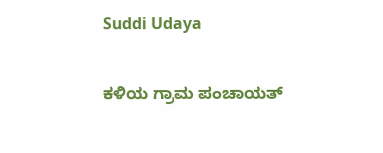Suddi Udaya

ಕಳಿಯ ಗ್ರಾಮ ಪಂಚಾಯತ್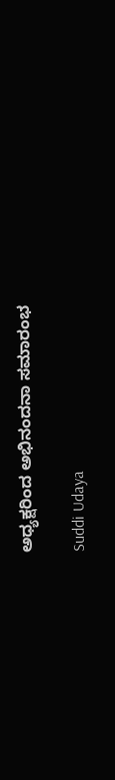ಅಧ್ಯಕ್ಷರಿಂದ ಅಭಿನಂದನಾ ಸಮಾರಂಭ

Suddi Udaya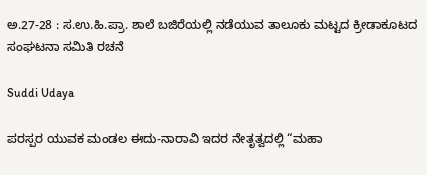ಅ.27-28 : ಸ.ಉ.ಹಿ.ಪ್ರಾ. ಶಾಲೆ ಬಜಿರೆಯಲ್ಲಿ ನಡೆಯುವ ತಾಲೂಕು ಮಟ್ಟದ ಕ್ರೀಡಾಕೂಟದ ಸಂಘಟನಾ ಸಮಿತಿ ರಚನೆ

Suddi Udaya

ಪರಸ್ಪರ ಯುವಕ ಮಂಡಲ ಈದು-ನಾರಾವಿ ಇದರ ನೇತೃತ್ವದಲ್ಲಿ “ಮಹಾ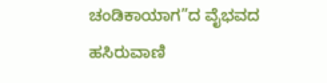ಚಂಡಿಕಾಯಾಗ”ದ ವೈಭವದ ಹಸಿರುವಾಣಿ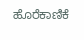ಹೊರೆಕಾಣಿಕೆ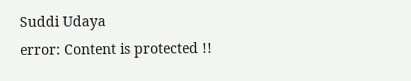Suddi Udaya
error: Content is protected !!